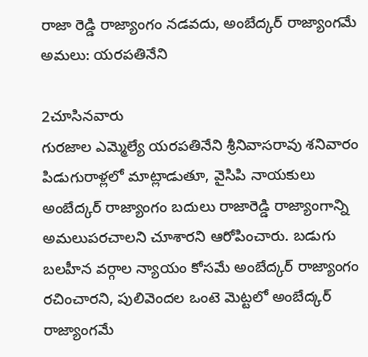రాజా రెడ్డి రాజ్యాంగం నడవదు, అంబేద్కర్ రాజ్యాంగమే అమలు: యరపతినేని

2చూసినవారు
గురజాల ఎమ్మెల్యే యరపతినేని శ్రీనివాసరావు శనివారం పిడుగురాళ్లలో మాట్లాడుతూ, వైసిపి నాయకులు అంబేద్కర్ రాజ్యాంగం బదులు రాజారెడ్డి రాజ్యాంగాన్ని అమలుపరచాలని చూశారని ఆరోపించారు. బడుగు బలహీన వర్గాల న్యాయం కోసమే అంబేద్కర్ రాజ్యాంగం రచించారని, పులివెందల ఒంటె మెట్టలో అంబేద్కర్ రాజ్యాంగమే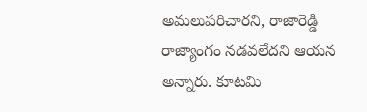అమలుపరిచారని, రాజారెడ్డి రాజ్యాంగం నడవలేదని ఆయన అన్నారు. కూటమి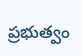ప్రభుత్వం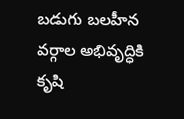బడుగు బలహీన వర్గాల అభివృద్ధికి కృషి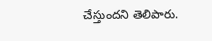చేస్తుందని తెలిపారు.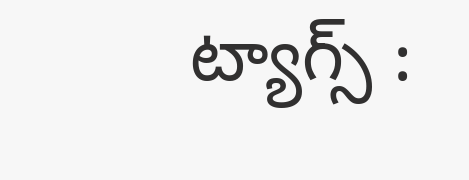ట్యాగ్స్ :